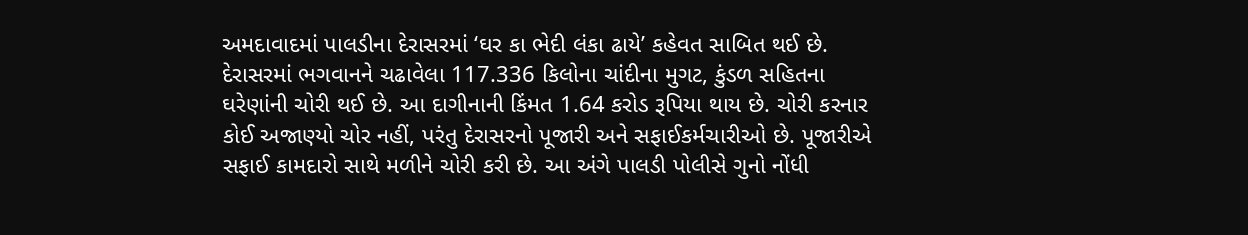અમદાવાદમાં પાલડીના દેરાસરમાં ‘ઘર કા ભેદી લંકા ઢાયે’ કહેવત સાબિત થઈ છે. દેરાસરમાં ભગવાનને ચઢાવેલા 117.336 કિલોના ચાંદીના મુગટ, કુંડળ સહિતના ઘરેણાંની ચોરી થઈ છે. આ દાગીનાની કિંમત 1.64 કરોડ રૂપિયા થાય છે. ચોરી કરનાર કોઈ અજાણ્યો ચોર નહીં, પરંતુ દેરાસરનો પૂજારી અને સફાઈકર્મચારીઓ છે. પૂજારીએ સફાઈ કામદારો સાથે મળીને ચોરી કરી છે. આ અંગે પાલડી પોલીસે ગુનો નોંધી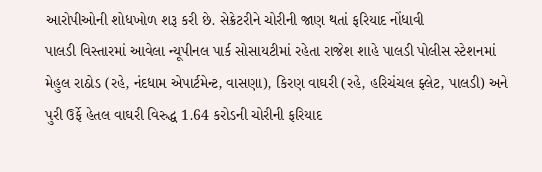આરોપીઓની શોધખોળ શરૂ કરી છે. સેક્રેટરીને ચોરીની જાણ થતાં ફરિયાદ નોંધાવી
પાલડી વિસ્તારમાં આવેલા ન્યૂપીનલ પાર્ક સોસાયટીમાં રહેતા રાજેશ શાહે પાલડી પોલીસ સ્ટેશનમાં મેહુલ રાઠોડ (રહે, નંદધામ એપાર્ટમેન્ટ, વાસણા), કિરણ વાઘરી (રહે, હરિચંચલ ફ્લેટ, પાલડી) અને પુરી ઉર્ફે હેતલ વાઘરી વિરુદ્ધ 1.64 કરોડની ચોરીની ફરિયાદ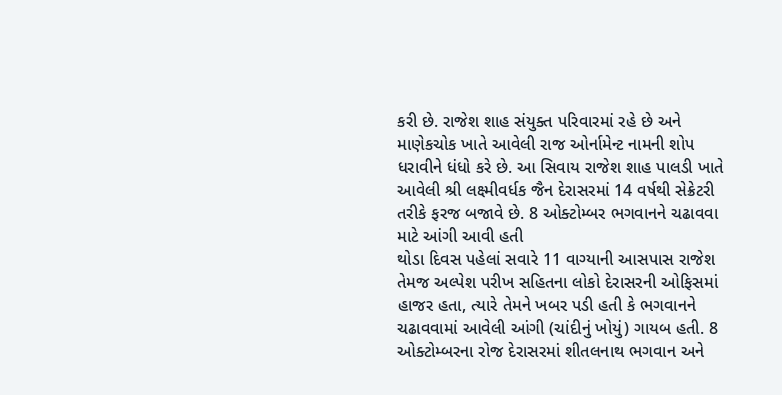કરી છે. રાજેશ શાહ સંયુક્ત પરિવારમાં રહે છે અને માણેકચોક ખાતે આવેલી રાજ ઓર્નામેન્ટ નામની શોપ ધરાવીને ધંધો કરે છે. આ સિવાય રાજેશ શાહ પાલડી ખાતે આવેલી શ્રી લક્ષ્મીવર્ધક જૈન દેરાસરમાં 14 વર્ષથી સેક્રેટરી તરીકે ફરજ બજાવે છે. 8 ઓક્ટોમ્બર ભગવાનને ચઢાવવા માટે આંગી આવી હતી
થોડા દિવસ પહેલાં સવારે 11 વાગ્યાની આસપાસ રાજેશ તેમજ અલ્પેશ પરીખ સહિતના લોકો દેરાસરની ઓફિસમાં હાજર હતા, ત્યારે તેમને ખબર પડી હતી કે ભગવાનને ચઢાવવામાં આવેલી આંગી (ચાંદીનું ખોયું) ગાયબ હતી. 8 ઓક્ટોમ્બરના રોજ દેરાસરમાં શીતલનાથ ભગવાન અને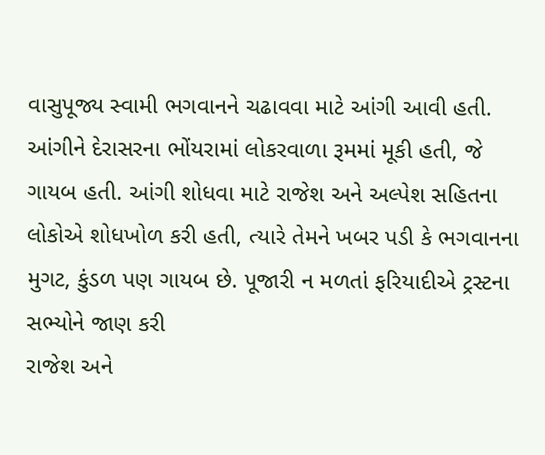વાસુપૂજ્ય સ્વામી ભગવાનને ચઢાવવા માટે આંગી આવી હતી. આંગીને દેરાસરના ભોંયરામાં લોકરવાળા રૂમમાં મૂકી હતી, જે ગાયબ હતી. આંગી શોધવા માટે રાજેશ અને અલ્પેશ સહિતના લોકોએ શોધખોળ કરી હતી, ત્યારે તેમને ખબર પડી કે ભગવાનના મુગટ, કુંડળ પણ ગાયબ છે. પૂજારી ન મળતાં ફરિયાદીએ ટ્રસ્ટના સભ્યોને જાણ કરી
રાજેશ અને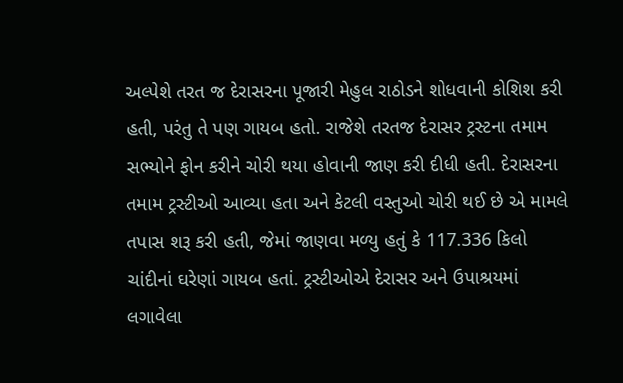અલ્પેશે તરત જ દેરાસરના પૂજારી મેહુલ રાઠોડને શોધવાની કોશિશ કરી હતી, પરંતુ તે પણ ગાયબ હતો. રાજેશે તરતજ દેરાસર ટ્રસ્ટના તમામ સભ્યોને ફોન કરીને ચોરી થયા હોવાની જાણ કરી દીધી હતી. દેરાસરના તમામ ટ્રસ્ટીઓ આવ્યા હતા અને કેટલી વસ્તુઓ ચોરી થઈ છે એ મામલે તપાસ શરૂ કરી હતી, જેમાં જાણવા મળ્યુ હતું કે 117.336 કિલો ચાંદીનાં ઘરેણાં ગાયબ હતાં. ટ્રસ્ટીઓએ દેરાસર અને ઉપાશ્રયમાં લગાવેલા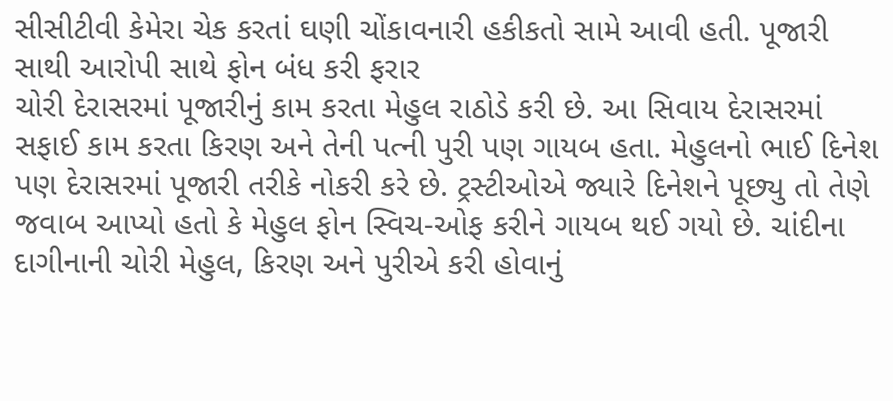સીસીટીવી કેમેરા ચેક કરતાં ઘણી ચોંકાવનારી હકીકતો સામે આવી હતી. પૂજારી સાથી આરોપી સાથે ફોન બંધ કરી ફરાર
ચોરી દેરાસરમાં પૂજારીનું કામ કરતા મેહુલ રાઠોડે કરી છે. આ સિવાય દેરાસરમાં સફાઈ કામ કરતા કિરણ અને તેની પત્ની પુરી પણ ગાયબ હતા. મેહુલનો ભાઈ દિનેશ પણ દેરાસરમાં પૂજારી તરીકે નોકરી કરે છે. ટ્રસ્ટીઓએ જ્યારે દિનેશને પૂછ્યુ તો તેણે જવાબ આપ્યો હતો કે મેહુલ ફોન સ્વિચ-ઓફ કરીને ગાયબ થઈ ગયો છે. ચાંદીના દાગીનાની ચોરી મેહુલ, કિરણ અને પુરીએ કરી હોવાનું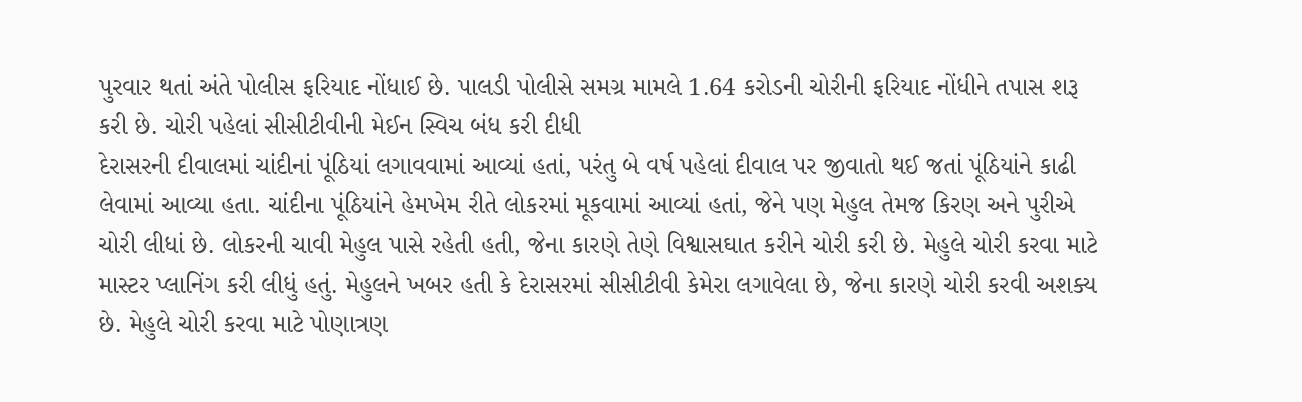પુરવાર થતાં અંતે પોલીસ ફરિયાદ નોંધાઈ છે. પાલડી પોલીસે સમગ્ર મામલે 1.64 કરોડની ચોરીની ફરિયાદ નોંધીને તપાસ શરૂ કરી છે. ચોરી પહેલાં સીસીટીવીની મેઈન સ્વિચ બંધ કરી દીધી
દેરાસરની દીવાલમાં ચાંદીનાં પૂંઠિયાં લગાવવામાં આવ્યાં હતાં, પરંતુ બે વર્ષ પહેલાં દીવાલ પર જીવાતો થઈ જતાં પૂંઠિયાંને કાઢી લેવામાં આવ્યા હતા. ચાંદીના પૂંઠિયાંને હેમખેમ રીતે લોકરમાં મૂકવામાં આવ્યાં હતાં, જેને પણ મેહુલ તેમજ કિરણ અને પુરીએ ચોરી લીધાં છે. લોકરની ચાવી મેહુલ પાસે રહેતી હતી, જેના કારણે તેણે વિશ્વાસઘાત કરીને ચોરી કરી છે. મેહુલે ચોરી કરવા માટે માસ્ટર પ્લાનિંગ કરી લીધું હતું. મેહુલને ખબર હતી કે દેરાસરમાં સીસીટીવી કેમેરા લગાવેલા છે, જેના કારણે ચોરી કરવી અશક્ય છે. મેહુલે ચોરી કરવા માટે પોણાત્રણ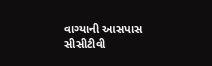વાગ્યાની આસપાસ સીસીટીવી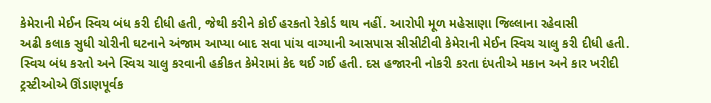કેમેરાની મેઈન સ્વિચ બંધ કરી દીધી હતી, જેથી કરીને કોઈ હરકતો રેકોર્ડ થાય નહીં. આરોપી મૂળ મહેસાણા જિલ્લાના રહેવાસી
અઢી કલાક સુધી ચોરીની ઘટનાને અંજામ આપ્યા બાદ સવા પાંચ વાગ્યાની આસપાસ સીસીટીવી કેમેરાની મેઈન સ્વિચ ચાલુ કરી દીધી હતી. સ્વિચ બંધ કરતો અને સ્વિચ ચાલુ કરવાની હકીકત કેમેરામાં કેદ થઈ ગઈ હતી. દસ હજારની નોકરી કરતા દંપતીએ મકાન અને કાર ખરીદી ટ્રસ્ટીઓએ ઊંડાણપૂર્વક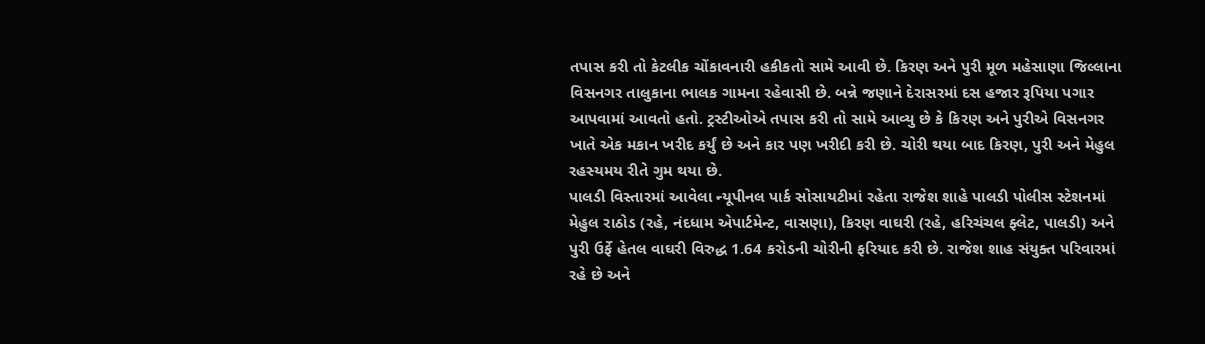તપાસ કરી તો કેટલીક ચોંકાવનારી હકીકતો સામે આવી છે. કિરણ અને પુરી મૂળ મહેસાણા જિલ્લાના વિસનગર તાલુકાના ભાલક ગામના રહેવાસી છે. બન્ને જણાને દેરાસરમાં દસ હજાર રૂપિયા પગાર આપવામાં આવતો હતો. ટ્રસ્ટીઓએ તપાસ કરી તો સામે આવ્યુ છે કે કિરણ અને પુરીએ વિસનગર ખાતે એક મકાન ખરીદ કર્યું છે અને કાર પણ ખરીદી કરી છે. ચોરી થયા બાદ કિરણ, પુરી અને મેહુલ રહસ્યમય રીતે ગુમ થયા છે.
પાલડી વિસ્તારમાં આવેલા ન્યૂપીનલ પાર્ક સોસાયટીમાં રહેતા રાજેશ શાહે પાલડી પોલીસ સ્ટેશનમાં મેહુલ રાઠોડ (રહે, નંદધામ એપાર્ટમેન્ટ, વાસણા), કિરણ વાઘરી (રહે, હરિચંચલ ફ્લેટ, પાલડી) અને પુરી ઉર્ફે હેતલ વાઘરી વિરુદ્ધ 1.64 કરોડની ચોરીની ફરિયાદ કરી છે. રાજેશ શાહ સંયુક્ત પરિવારમાં રહે છે અને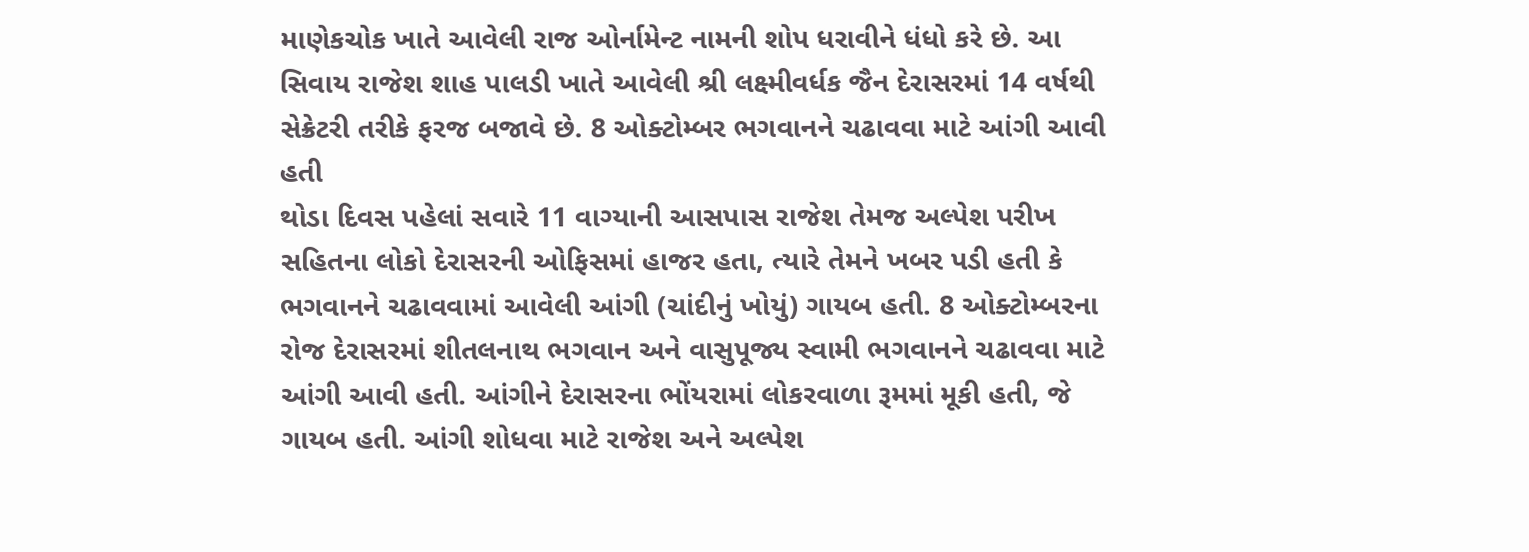માણેકચોક ખાતે આવેલી રાજ ઓર્નામેન્ટ નામની શોપ ધરાવીને ધંધો કરે છે. આ સિવાય રાજેશ શાહ પાલડી ખાતે આવેલી શ્રી લક્ષ્મીવર્ધક જૈન દેરાસરમાં 14 વર્ષથી સેક્રેટરી તરીકે ફરજ બજાવે છે. 8 ઓક્ટોમ્બર ભગવાનને ચઢાવવા માટે આંગી આવી હતી
થોડા દિવસ પહેલાં સવારે 11 વાગ્યાની આસપાસ રાજેશ તેમજ અલ્પેશ પરીખ સહિતના લોકો દેરાસરની ઓફિસમાં હાજર હતા, ત્યારે તેમને ખબર પડી હતી કે ભગવાનને ચઢાવવામાં આવેલી આંગી (ચાંદીનું ખોયું) ગાયબ હતી. 8 ઓક્ટોમ્બરના રોજ દેરાસરમાં શીતલનાથ ભગવાન અને વાસુપૂજ્ય સ્વામી ભગવાનને ચઢાવવા માટે આંગી આવી હતી. આંગીને દેરાસરના ભોંયરામાં લોકરવાળા રૂમમાં મૂકી હતી, જે ગાયબ હતી. આંગી શોધવા માટે રાજેશ અને અલ્પેશ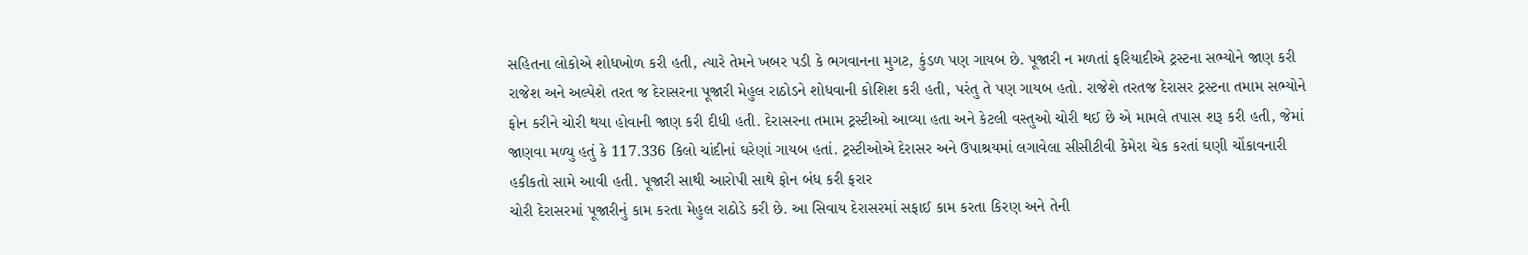સહિતના લોકોએ શોધખોળ કરી હતી, ત્યારે તેમને ખબર પડી કે ભગવાનના મુગટ, કુંડળ પણ ગાયબ છે. પૂજારી ન મળતાં ફરિયાદીએ ટ્રસ્ટના સભ્યોને જાણ કરી
રાજેશ અને અલ્પેશે તરત જ દેરાસરના પૂજારી મેહુલ રાઠોડને શોધવાની કોશિશ કરી હતી, પરંતુ તે પણ ગાયબ હતો. રાજેશે તરતજ દેરાસર ટ્રસ્ટના તમામ સભ્યોને ફોન કરીને ચોરી થયા હોવાની જાણ કરી દીધી હતી. દેરાસરના તમામ ટ્રસ્ટીઓ આવ્યા હતા અને કેટલી વસ્તુઓ ચોરી થઈ છે એ મામલે તપાસ શરૂ કરી હતી, જેમાં જાણવા મળ્યુ હતું કે 117.336 કિલો ચાંદીનાં ઘરેણાં ગાયબ હતાં. ટ્રસ્ટીઓએ દેરાસર અને ઉપાશ્રયમાં લગાવેલા સીસીટીવી કેમેરા ચેક કરતાં ઘણી ચોંકાવનારી હકીકતો સામે આવી હતી. પૂજારી સાથી આરોપી સાથે ફોન બંધ કરી ફરાર
ચોરી દેરાસરમાં પૂજારીનું કામ કરતા મેહુલ રાઠોડે કરી છે. આ સિવાય દેરાસરમાં સફાઈ કામ કરતા કિરણ અને તેની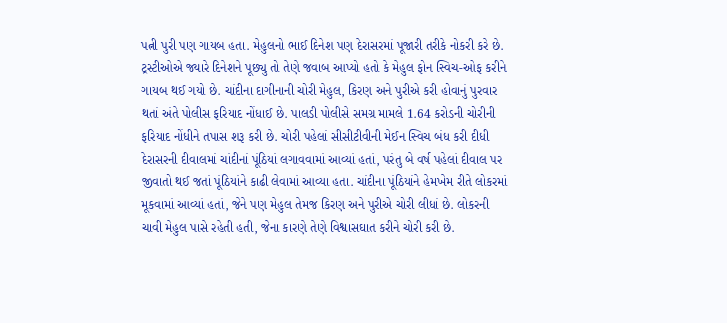પત્ની પુરી પણ ગાયબ હતા. મેહુલનો ભાઈ દિનેશ પણ દેરાસરમાં પૂજારી તરીકે નોકરી કરે છે. ટ્રસ્ટીઓએ જ્યારે દિનેશને પૂછ્યુ તો તેણે જવાબ આપ્યો હતો કે મેહુલ ફોન સ્વિચ-ઓફ કરીને ગાયબ થઈ ગયો છે. ચાંદીના દાગીનાની ચોરી મેહુલ, કિરણ અને પુરીએ કરી હોવાનું પુરવાર થતાં અંતે પોલીસ ફરિયાદ નોંધાઈ છે. પાલડી પોલીસે સમગ્ર મામલે 1.64 કરોડની ચોરીની ફરિયાદ નોંધીને તપાસ શરૂ કરી છે. ચોરી પહેલાં સીસીટીવીની મેઈન સ્વિચ બંધ કરી દીધી
દેરાસરની દીવાલમાં ચાંદીનાં પૂંઠિયાં લગાવવામાં આવ્યાં હતાં, પરંતુ બે વર્ષ પહેલાં દીવાલ પર જીવાતો થઈ જતાં પૂંઠિયાંને કાઢી લેવામાં આવ્યા હતા. ચાંદીના પૂંઠિયાંને હેમખેમ રીતે લોકરમાં મૂકવામાં આવ્યાં હતાં, જેને પણ મેહુલ તેમજ કિરણ અને પુરીએ ચોરી લીધાં છે. લોકરની ચાવી મેહુલ પાસે રહેતી હતી, જેના કારણે તેણે વિશ્વાસઘાત કરીને ચોરી કરી છે.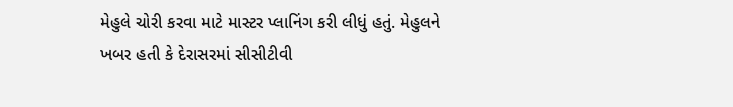મેહુલે ચોરી કરવા માટે માસ્ટર પ્લાનિંગ કરી લીધું હતું. મેહુલને ખબર હતી કે દેરાસરમાં સીસીટીવી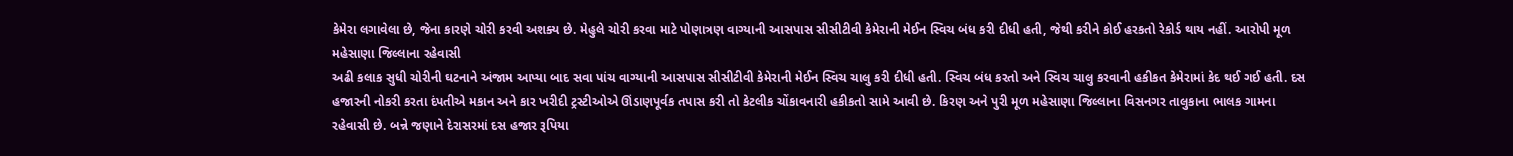કેમેરા લગાવેલા છે, જેના કારણે ચોરી કરવી અશક્ય છે. મેહુલે ચોરી કરવા માટે પોણાત્રણ વાગ્યાની આસપાસ સીસીટીવી કેમેરાની મેઈન સ્વિચ બંધ કરી દીધી હતી, જેથી કરીને કોઈ હરકતો રેકોર્ડ થાય નહીં. આરોપી મૂળ મહેસાણા જિલ્લાના રહેવાસી
અઢી કલાક સુધી ચોરીની ઘટનાને અંજામ આપ્યા બાદ સવા પાંચ વાગ્યાની આસપાસ સીસીટીવી કેમેરાની મેઈન સ્વિચ ચાલુ કરી દીધી હતી. સ્વિચ બંધ કરતો અને સ્વિચ ચાલુ કરવાની હકીકત કેમેરામાં કેદ થઈ ગઈ હતી. દસ હજારની નોકરી કરતા દંપતીએ મકાન અને કાર ખરીદી ટ્રસ્ટીઓએ ઊંડાણપૂર્વક તપાસ કરી તો કેટલીક ચોંકાવનારી હકીકતો સામે આવી છે. કિરણ અને પુરી મૂળ મહેસાણા જિલ્લાના વિસનગર તાલુકાના ભાલક ગામના રહેવાસી છે. બન્ને જણાને દેરાસરમાં દસ હજાર રૂપિયા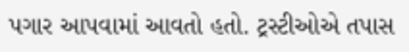પગાર આપવામાં આવતો હતો. ટ્રસ્ટીઓએ તપાસ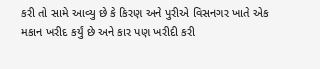કરી તો સામે આવ્યુ છે કે કિરણ અને પુરીએ વિસનગર ખાતે એક મકાન ખરીદ કર્યું છે અને કાર પણ ખરીદી કરી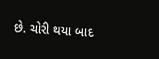છે. ચોરી થયા બાદ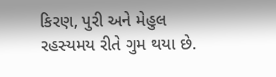કિરણ, પુરી અને મેહુલ રહસ્યમય રીતે ગુમ થયા છે.